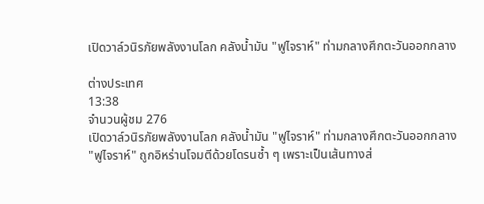เปิดวาล์วนิรภัยพลังงานโลก คลังน้ำมัน "ฟูไจราห์" ท่ามกลางศึกตะวันออกกลาง

ต่างประเทศ
13:38
จำนวนผู้ชม 276
เปิดวาล์วนิรภัยพลังงานโลก คลังน้ำมัน "ฟูไจราห์" ท่ามกลางศึกตะวันออกกลาง
"ฟูไจราห์" ถูกอิหร่านโจมตีด้วยโดรนซ้ำ ๆ เพราะเป็นเส้นทางส่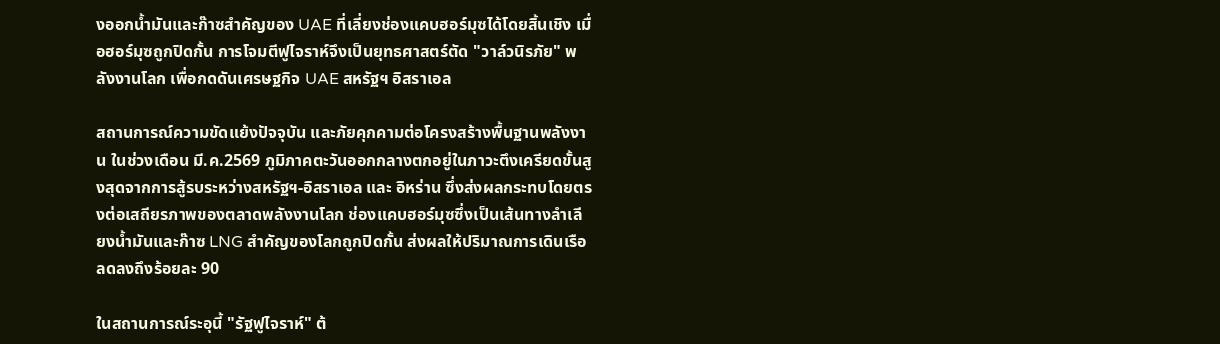งออกน้ำมันและก๊าซสำคัญของ UAE ที่เลี่ยงช่องแคบฮอร์มุซได้โดยสิ้นเชิง เมื่อฮอร์มุซถูกปิดกั้น การโจมตีฟูไจราห์จึงเป็นยุทธศาสตร์ตัด "วาล์วนิรภัย" พลังงานโลก เพื่อกดดันเศรษฐกิจ UAE สหรัฐฯ อิสราเอล

สถานการณ์ความขัดแย้งปัจจุบัน และภัยคุกคามต่อโครงสร้างพื้นฐานพลังงาน ในช่วงเดือน มี.ค.2569 ภูมิภาคตะวันออกกลางตกอยู่ในภาวะตึงเครียดขั้นสูงสุดจากการสู้รบระหว่างสหรัฐฯ-อิสราเอล และ อิหร่าน ซึ่งส่งผลกระทบโดยตรงต่อเสถียรภาพของตลาดพลังงานโลก ช่องแคบฮอร์มุซซึ่งเป็นเส้นทางลำเลียงน้ำมันและก๊าซ LNG สำคัญของโลกถูกปิดกั้น ส่งผลให้ปริมาณการเดินเรือลดลงถึงร้อยละ 90

ในสถานการณ์ระอุนี้ "รัฐฟูไจราห์" ต้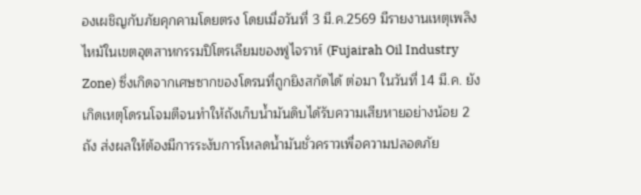องเผชิญกับภัยคุกคามโดยตรง โดยเมื่อวันที่ 3 มี.ค.2569 มีรายงานเหตุเพลิงไหม้ในเขตอุตสาหกรรมปิโตรเลียมของฟูไจราห์ (Fujairah Oil Industry Zone) ซึ่งเกิดจากเศษซากของโดรนที่ถูกยิงสกัดได้ ต่อมา ในวันที่ 14 มี.ค. ยังเกิดเหตุโดรนโจมตีจนทำให้ถังเก็บน้ำมันดิบได้รับความเสียหายอย่างน้อย 2 ถัง ส่งผลให้ต้องมีการระงับการโหลดน้ำมันชั่วคราวเพื่อความปลอดภัย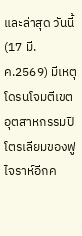และล่าสุด วันนี้ (17 มี.ค.2569) มีเหตุโดรนโจมตีเขตอุตสาหกรรมปิโตรเลียมของฟูไจราห์อีกค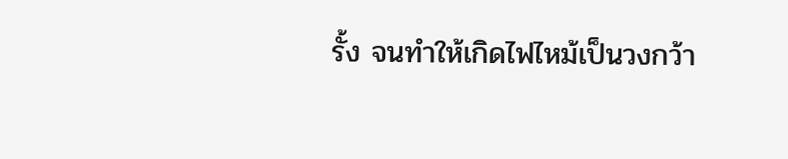รั้ง จนทำให้เกิดไฟไหม้เป็นวงกว้า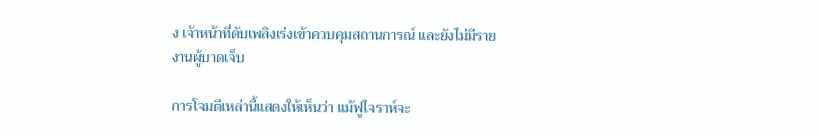ง เจ้าหน้าที่ดับเพลิงเร่งเข้าควบคุมสถานการณ์ และยังไม่มีรายงานผู้บาดเจ็บ

การโจมตีเหล่านี้แสดงให้เห็นว่า แม้ฟูไจราห์จะ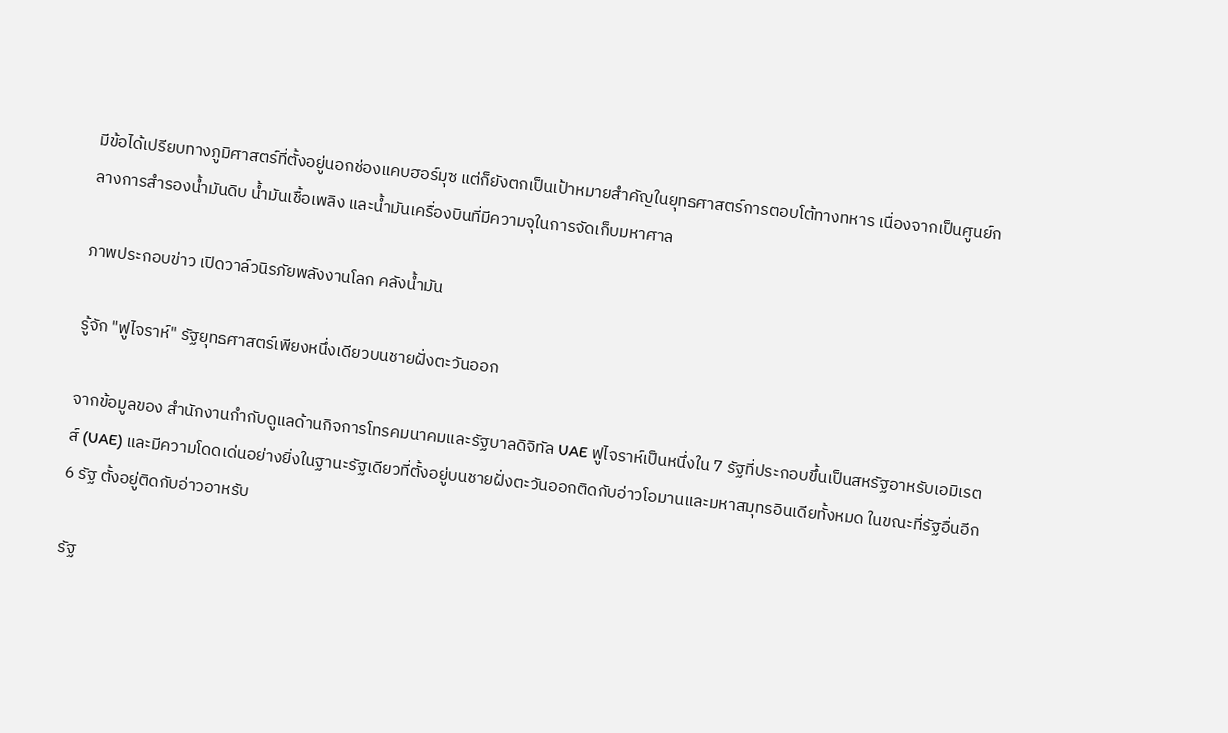มีข้อได้เปรียบทางภูมิศาสตร์ที่ตั้งอยู่นอกช่องแคบฮอร์มุซ แต่ก็ยังตกเป็นเป้าหมายสำคัญในยุทธศาสตร์การตอบโต้ทางทหาร เนื่องจากเป็นศูนย์กลางการสำรองน้ำมันดิบ น้ำมันเชื้อเพลิง และน้ำมันเครื่องบินที่มีความจุในการจัดเก็บมหาศาล

ภาพประกอบข่าว เปิดวาล์วนิรภัยพลังงานโลก คลังน้ำมัน

รู้จัก "ฟูไจราห์" รัฐยุทธศาสตร์เพียงหนึ่งเดียวบนชายฝั่งตะวันออก

จากข้อมูลของ สำนักงานกำกับดูแลด้านกิจการโทรคมนาคมและรัฐบาลดิจิทัล UAE ฟูไจราห์เป็นหนึ่งใน 7 รัฐที่ประกอบขึ้นเป็นสหรัฐอาหรับเอมิเรตส์ (UAE) และมีความโดดเด่นอย่างยิ่งในฐานะรัฐเดียวที่ตั้งอยู่บนชายฝั่งตะวันออกติดกับอ่าวโอมานและมหาสมุทรอินเดียทั้งหมด ในขณะที่รัฐอื่นอีก 6 รัฐ ตั้งอยู่ติดกับอ่าวอาหรับ

รัฐ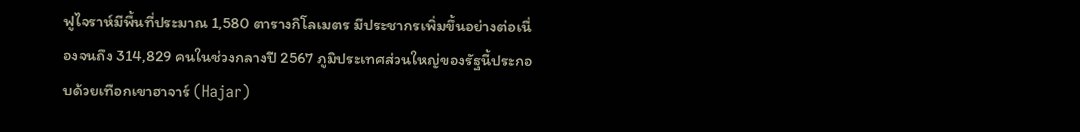ฟูไจราห์มีพื้นที่ประมาณ 1,580 ตารางกิโลเมตร มีประชากรเพิ่มขึ้นอย่างต่อเนื่องจนถึง 314,829 คนในช่วงกลางปี 2567 ภูมิประเทศส่วนใหญ่ของรัฐนี้ประกอบด้วยเทือกเขาฮาจาร์ (Hajar)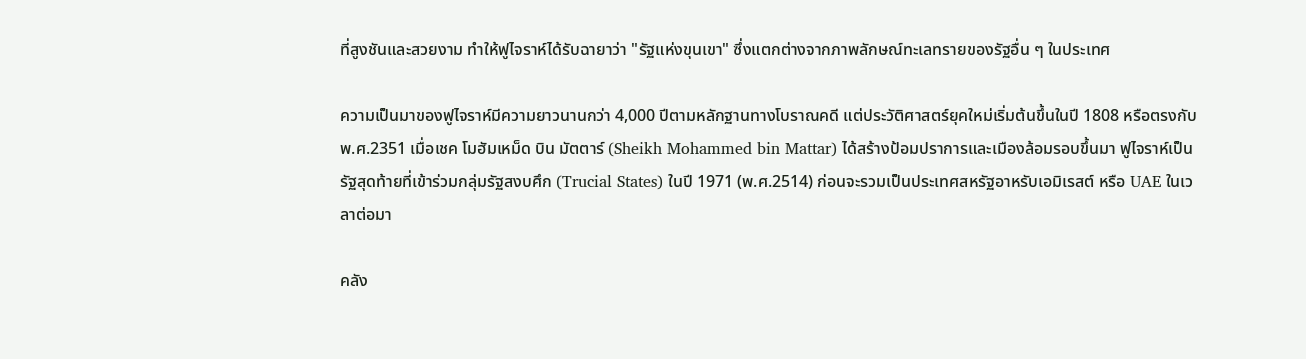ที่สูงชันและสวยงาม ทำให้ฟูไจราห์ได้รับฉายาว่า "รัฐแห่งขุนเขา" ซึ่งแตกต่างจากภาพลักษณ์ทะเลทรายของรัฐอื่น ๆ ในประเทศ

ความเป็นมาของฟูไจราห์มีความยาวนานกว่า 4,000 ปีตามหลักฐานทางโบราณคดี แต่ประวัติศาสตร์ยุคใหม่เริ่มต้นขึ้นในปี 1808 หรือตรงกับ พ.ศ.2351 เมื่อเชค โมฮัมเหม็ด บิน มัตตาร์ (Sheikh Mohammed bin Mattar) ได้สร้างป้อมปราการและเมืองล้อมรอบขึ้นมา ฟูไจราห์เป็นรัฐสุดท้ายที่เข้าร่วมกลุ่มรัฐสงบศึก (Trucial States) ในปี 1971 (พ.ศ.2514) ก่อนจะรวมเป็นประเทศสหรัฐอาหรับเอมิเรสต์ หรือ UAE ในเวลาต่อมา

คลัง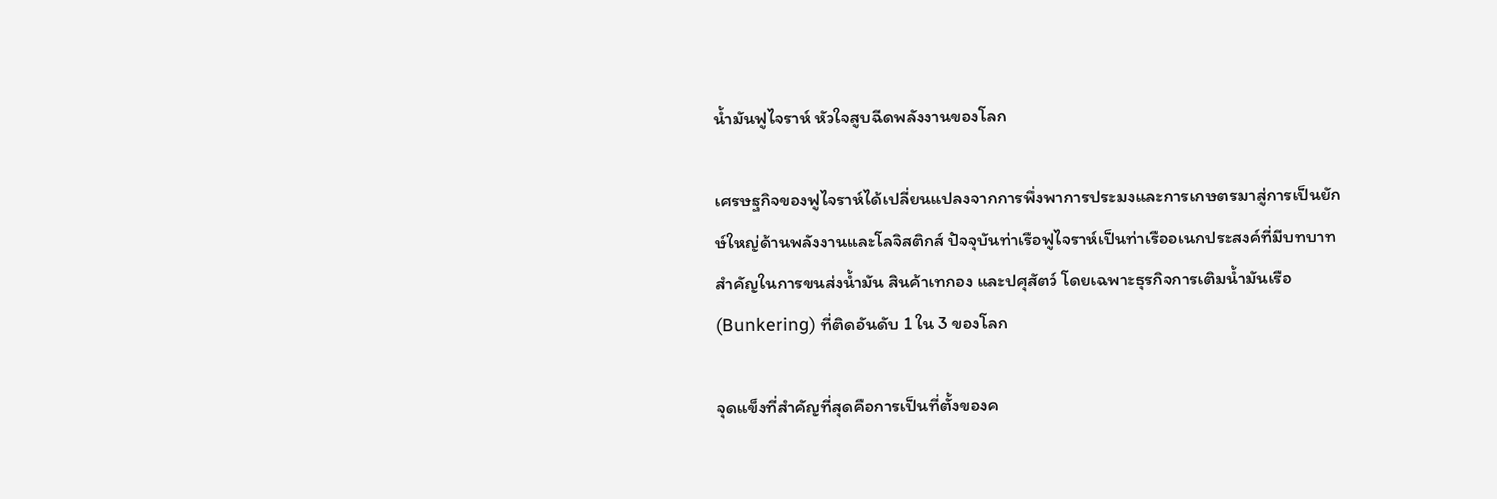น้ำมันฟูไจราห์ หัวใจสูบฉีดพลังงานของโลก

เศรษฐกิจของฟูไจราห์ได้เปลี่ยนแปลงจากการพึ่งพาการประมงและการเกษตรมาสู่การเป็นยักษ์ใหญ่ด้านพลังงานและโลจิสติกส์ ปัจจุบันท่าเรือฟูไจราห์เป็นท่าเรืออเนกประสงค์ที่มีบทบาทสำคัญในการขนส่งน้ำมัน สินค้าเทกอง และปศุสัตว์ โดยเฉพาะธุรกิจการเติมน้ำมันเรือ (Bunkering) ที่ติดอันดับ 1 ใน 3 ของโลก

จุดแข็งที่สำคัญที่สุดคือการเป็นที่ตั้งของค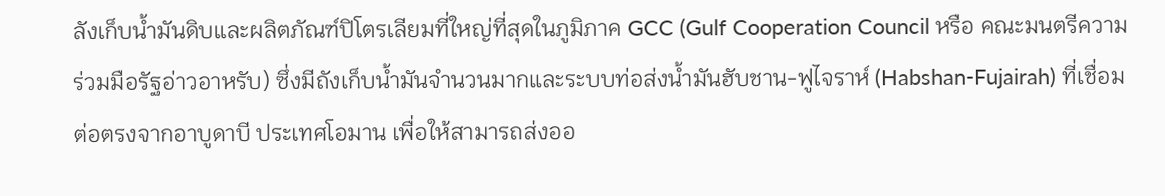ลังเก็บน้ำมันดิบและผลิตภัณฑ์ปิโตรเลียมที่ใหญ่ที่สุดในภูมิภาค GCC (Gulf Cooperation Council หรือ คณะมนตรีความร่วมมือรัฐอ่าวอาหรับ) ซึ่งมีถังเก็บน้ำมันจำนวนมากและระบบท่อส่งน้ำมันฮับชาน-ฟูไจราห์ (Habshan-Fujairah) ที่เชื่อมต่อตรงจากอาบูดาบี ประเทศโอมาน เพื่อให้สามารถส่งออ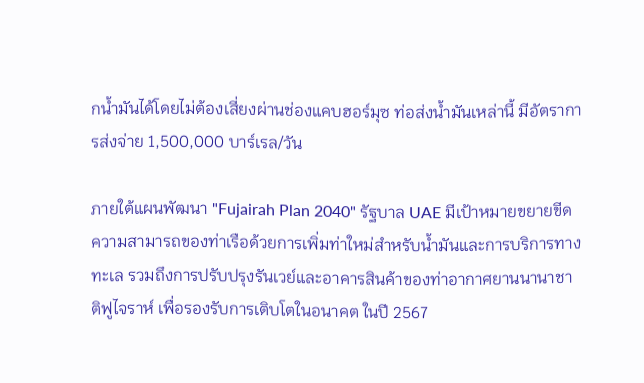กน้ำมันได้โดยไม่ต้องเสี่ยงผ่านช่องแคบฮอร์มุซ ท่อส่งน้ำมันเหล่านี้ มีอัตราการส่งจ่าย 1,500,000 บาร์เรล/วัน

ภายใต้แผนพัฒนา "Fujairah Plan 2040" รัฐบาล UAE มีเป้าหมายขยายขีดความสามารถของท่าเรือด้วยการเพิ่มท่าใหม่สำหรับน้ำมันและการบริการทางทะเล รวมถึงการปรับปรุงรันเวย์และอาคารสินค้าของท่าอากาศยานนานาชาติฟูไจราห์ เพื่อรองรับการเติบโตในอนาคต ในปี 2567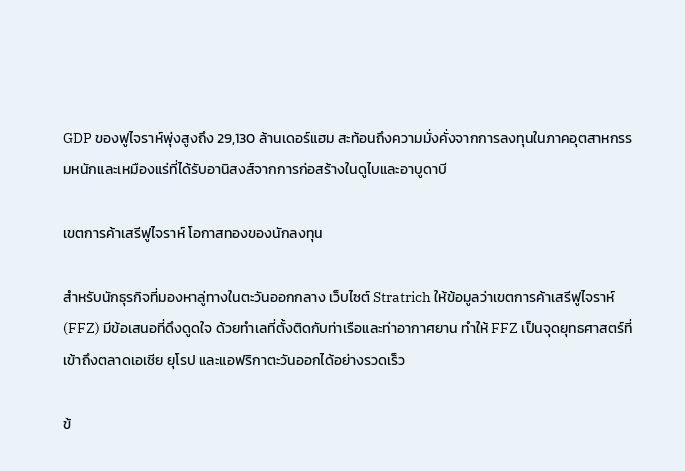GDP ของฟูไจราห์พุ่งสูงถึง 29,130 ล้านเดอร์แฮม สะท้อนถึงความมั่งคั่งจากการลงทุนในภาคอุตสาหกรรมหนักและเหมืองแร่ที่ได้รับอานิสงส์จากการก่อสร้างในดูไบและอาบูดาบี

เขตการค้าเสรีฟูไจราห์ โอกาสทองของนักลงทุน

สำหรับนักธุรกิจที่มองหาลู่ทางในตะวันออกกลาง เว็บไซต์ Stratrich ให้ข้อมูลว่าเขตการค้าเสรีฟูไจราห์ (FFZ) มีข้อเสนอที่ดึงดูดใจ ด้วยทำเลที่ตั้งติดกับท่าเรือและท่าอากาศยาน ทำให้ FFZ เป็นจุดยุทธศาสตร์ที่เข้าถึงตลาดเอเชีย ยุโรป และแอฟริกาตะวันออกได้อย่างรวดเร็ว

ข้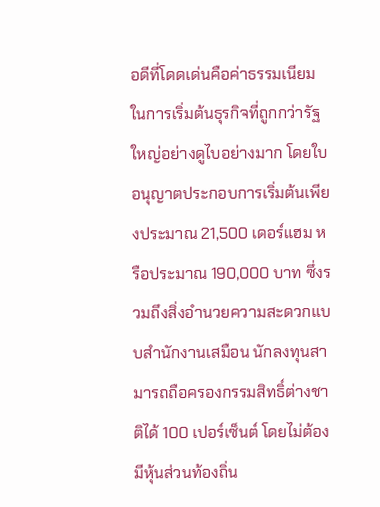อดีที่โดดเด่นคือค่าธรรมเนียมในการเริ่มต้นธุรกิจที่ถูกกว่ารัฐใหญ่อย่างดูไบอย่างมาก โดยใบอนุญาตประกอบการเริ่มต้นเพียงประมาณ 21,500 เดอร์แฮม หรือประมาณ 190,000 บาท ซึ่งรวมถึงสิ่งอำนวยความสะดวกแบบสำนักงานเสมือน นักลงทุนสามารถถือครองกรรมสิทธิ์ต่างชาติได้ 100 เปอร์เซ็นต์ โดยไม่ต้องมีหุ้นส่วนท้องถิ่น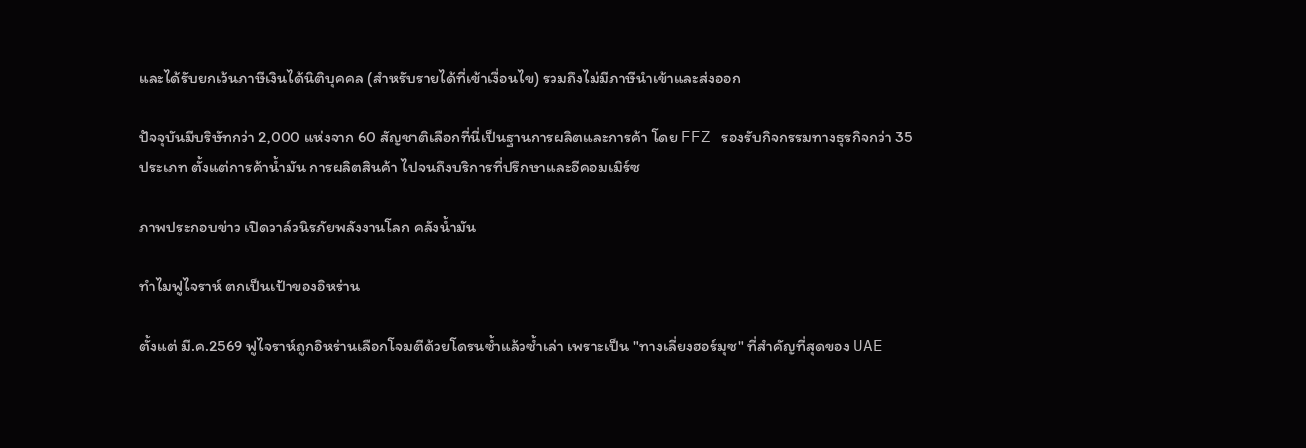และได้รับยกเว้นภาษีเงินได้นิติบุคคล (สำหรับรายได้ที่เข้าเงื่อนไข) รวมถึงไม่มีภาษีนำเข้าและส่งออก

ปัจจุบันมีบริษัทกว่า 2,000 แห่งจาก 60 สัญชาติเลือกที่นี่เป็นฐานการผลิตและการค้า โดย FFZ รองรับกิจกรรมทางธุรกิจกว่า 35 ประเภท ตั้งแต่การค้าน้ำมัน การผลิตสินค้า ไปจนถึงบริการที่ปรึกษาและอีคอมเมิร์ซ

ภาพประกอบข่าว เปิดวาล์วนิรภัยพลังงานโลก คลังน้ำมัน

ทำไมฟูไจราห์ ตกเป็นเป้าของอิหร่าน

ตั้งแต่ มี.ค.2569 ฟูไจราห์ถูกอิหร่านเลือกโจมตีด้วยโดรนซ้ำแล้วซ้ำเล่า เพราะเป็น "ทางเลี่ยงฮอร์มุซ" ที่สำคัญที่สุดของ UAE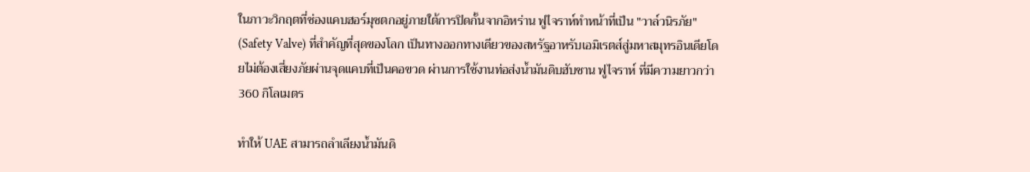ในภาวะวิกฤตที่ช่องแคบฮอร์มุซตกอยู่ภายใต้การปิดกั้นจากอิหร่าน ฟูไจราห์ทำหน้าที่เป็น "วาล์วนิรภัย" (Safety Valve) ที่สำคัญที่สุดของโลก เป็นทางออกทางเดียวของสหรัฐอาหรับเอมิเรตส์สู่มหาสมุทรอินเดียโดยไม่ต้องเสี่ยงภัยผ่านจุดแคบที่เป็นคอขวด ผ่านการใช้งานท่อส่งน้ำมันดิบฮับชาน ฟูไจราห์ ที่มีความยาวกว่า 360 กิโลเมตร

ทำให้ UAE สามารถลำเลียงน้ำมันดิ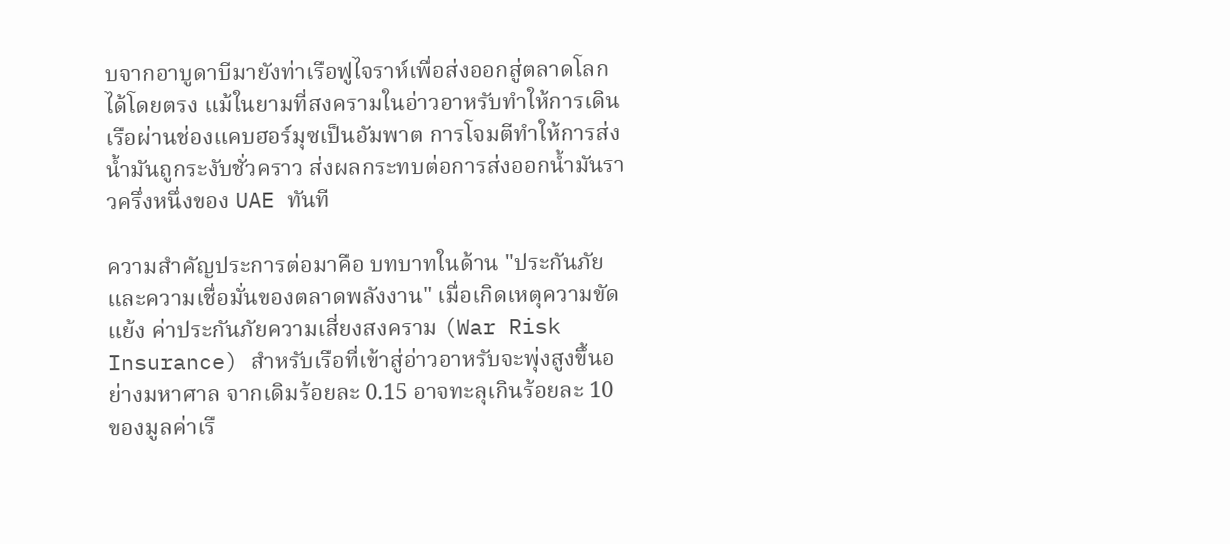บจากอาบูดาบีมายังท่าเรือฟูไจราห์เพื่อส่งออกสู่ตลาดโลกได้โดยตรง แม้ในยามที่สงครามในอ่าวอาหรับทำให้การเดินเรือผ่านช่องแคบฮอร์มุซเป็นอัมพาต การโจมตีทำให้การส่งน้ำมันถูกระงับชั่วคราว ส่งผลกระทบต่อการส่งออกน้ำมันราวครึ่งหนึ่งของ UAE ทันที

ความสำคัญประการต่อมาคือ บทบาทในด้าน "ประกันภัยและความเชื่อมั่นของตลาดพลังงาน" เมื่อเกิดเหตุความขัดแย้ง ค่าประกันภัยความเสี่ยงสงคราม (War Risk Insurance) สำหรับเรือที่เข้าสู่อ่าวอาหรับจะพุ่งสูงขึ้นอย่างมหาศาล จากเดิมร้อยละ 0.15 อาจทะลุเกินร้อยละ 10 ของมูลค่าเรื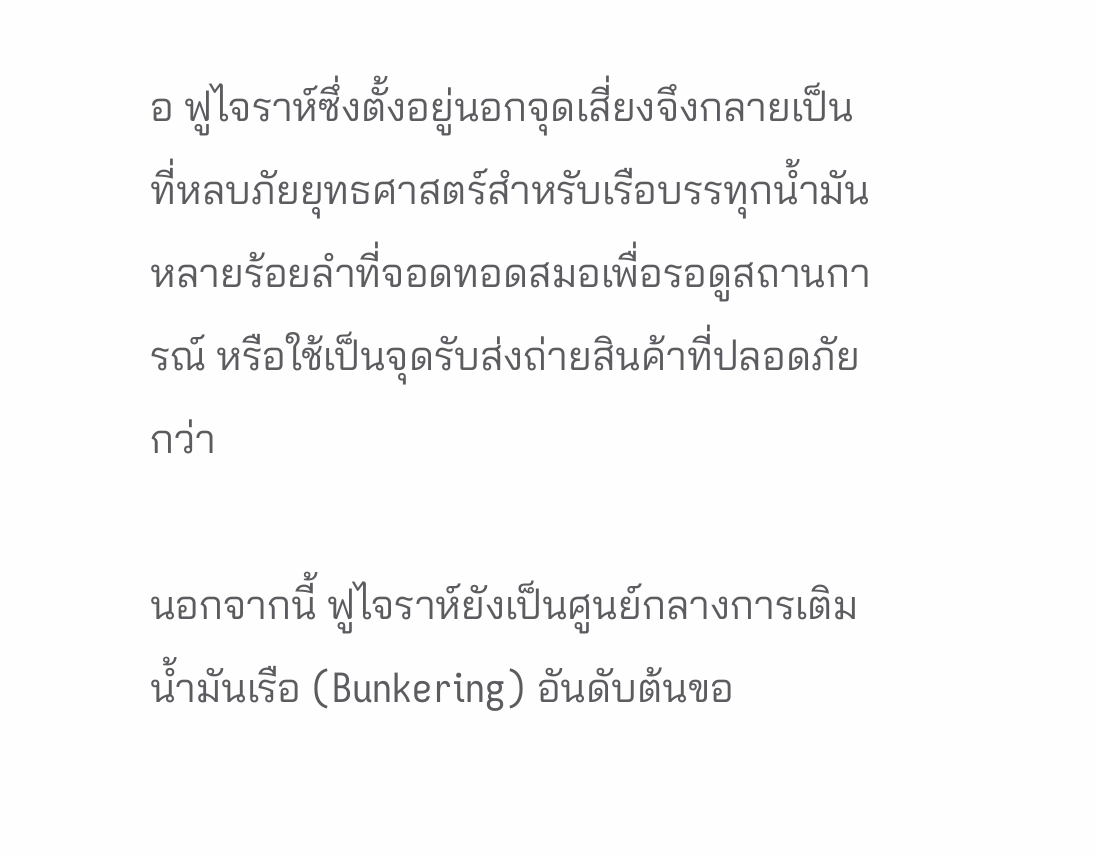อ ฟูไจราห์ซึ่งตั้งอยู่นอกจุดเสี่ยงจึงกลายเป็นที่หลบภัยยุทธศาสตร์สำหรับเรือบรรทุกน้ำมันหลายร้อยลำที่จอดทอดสมอเพื่อรอดูสถานการณ์ หรือใช้เป็นจุดรับส่งถ่ายสินค้าที่ปลอดภัยกว่า

นอกจากนี้ ฟูไจราห์ยังเป็นศูนย์กลางการเติมน้ำมันเรือ (Bunkering) อันดับต้นขอ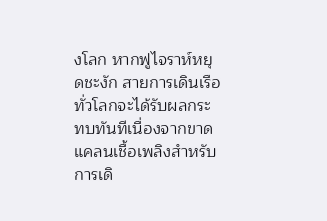งโลก หากฟูไจราห์หยุดชะงัก สายการเดินเรือทั่วโลกจะได้รับผลกระทบทันทีเนื่องจากขาดแคลนเชื้อเพลิงสำหรับการเดิ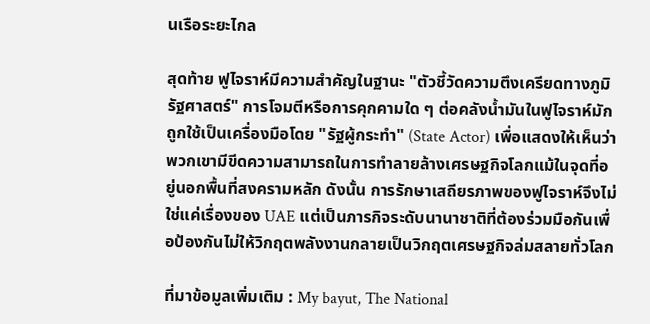นเรือระยะไกล

สุดท้าย ฟูไจราห์มีความสำคัญในฐานะ "ตัวชี้วัดความตึงเครียดทางภูมิรัฐศาสตร์" การโจมตีหรือการคุกคามใด ๆ ต่อคลังน้ำมันในฟูไจราห์มักถูกใช้เป็นเครื่องมือโดย "รัฐผู้กระทำ" (State Actor) เพื่อแสดงให้เห็นว่าพวกเขามีขีดความสามารถในการทำลายล้างเศรษฐกิจโลกแม้ในจุดที่อยู่นอกพื้นที่สงครามหลัก ดังนั้น การรักษาเสถียรภาพของฟูไจราห์จึงไม่ใช่แค่เรื่องของ UAE แต่เป็นภารกิจระดับนานาชาติที่ต้องร่วมมือกันเพื่อป้องกันไม่ให้วิกฤตพลังงานกลายเป็นวิกฤตเศรษฐกิจล่มสลายทั่วโลก

ที่มาข้อมูลเพิ่มเติม : My bayut, The National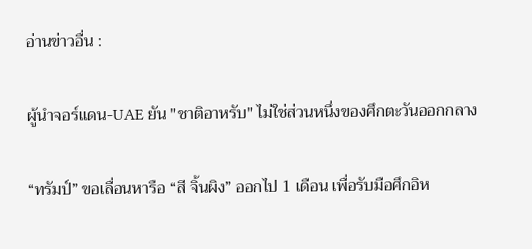อ่านข่าวอื่น :

ผู้นำจอร์แดน-UAE ยัน "ชาติอาหรับ" ไม่ใช่ส่วนหนึ่งของศึกตะวันออกกลาง

“ทรัมป์” ขอเลื่อนหารือ “สี จิ้นผิง” ออกไป 1 เดือน เพื่อรับมือศึกอิห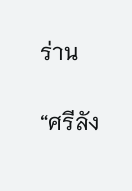ร่าน

“ศรีลัง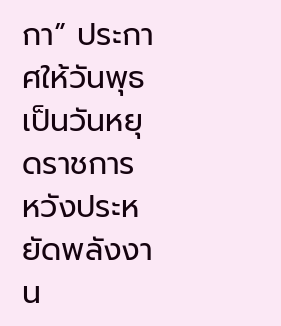กา” ประกาศให้วันพุธเป็นวันหยุดราชการ หวังประหยัดพลังงาน